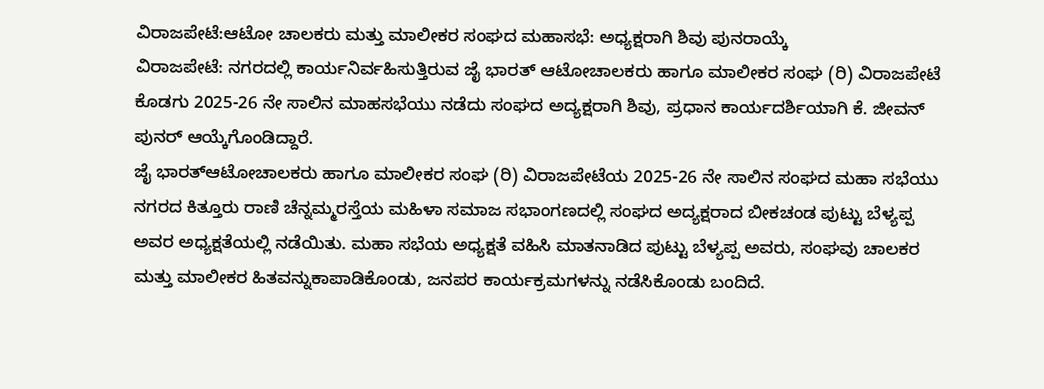ವಿರಾಜಪೇಟೆ:ಆಟೋ ಚಾಲಕರು ಮತ್ತು ಮಾಲೀಕರ ಸಂಘದ ಮಹಾಸಭೆ: ಅಧ್ಯಕ್ಷರಾಗಿ ಶಿವು ಪುನರಾಯ್ಕೆ
ವಿರಾಜಪೇಟೆ: ನಗರದಲ್ಲಿ ಕಾರ್ಯನಿರ್ವಹಿಸುತ್ತಿರುವ ಜೈ ಭಾರತ್ ಆಟೋಚಾಲಕರು ಹಾಗೂ ಮಾಲೀಕರ ಸಂಘ (ರಿ) ವಿರಾಜಪೇಟೆ ಕೊಡಗು 2025-26 ನೇ ಸಾಲಿನ ಮಾಹಸಭೆಯು ನಡೆದು ಸಂಘದ ಅದ್ಯಕ್ಷರಾಗಿ ಶಿವು, ಪ್ರಧಾನ ಕಾರ್ಯದರ್ಶಿಯಾಗಿ ಕೆ. ಜೀವನ್ ಪುನರ್ ಆಯ್ಕೆಗೊಂಡಿದ್ದಾರೆ.
ಜೈ ಭಾರತ್ಆಟೋಚಾಲಕರು ಹಾಗೂ ಮಾಲೀಕರ ಸಂಘ (ರಿ) ವಿರಾಜಪೇಟೆಯ 2025-26 ನೇ ಸಾಲಿನ ಸಂಘದ ಮಹಾ ಸಭೆಯು ನಗರದ ಕಿತ್ತೂರು ರಾಣಿ ಚೆನ್ನಮ್ಮರಸ್ತೆಯ ಮಹಿಳಾ ಸಮಾಜ ಸಭಾಂಗಣದಲ್ಲಿ ಸಂಘದ ಅದ್ಯಕ್ಷರಾದ ಬೀಕಚಂಡ ಪುಟ್ಟು ಬೆಳ್ಯಪ್ಪ ಅವರ ಅಧ್ಯಕ್ಷತೆಯಲ್ಲಿ ನಡೆಯಿತು. ಮಹಾ ಸಭೆಯ ಅಧ್ಯಕ್ಷತೆ ವಹಿಸಿ ಮಾತನಾಡಿದ ಪುಟ್ಟು ಬೆಳ್ಯಪ್ಪ ಅವರು, ಸಂಘವು ಚಾಲಕರ ಮತ್ತು ಮಾಲೀಕರ ಹಿತವನ್ನುಕಾಪಾಡಿಕೊಂಡು, ಜನಪರ ಕಾರ್ಯಕ್ರಮಗಳನ್ನು ನಡೆಸಿಕೊಂಡು ಬಂದಿದೆ.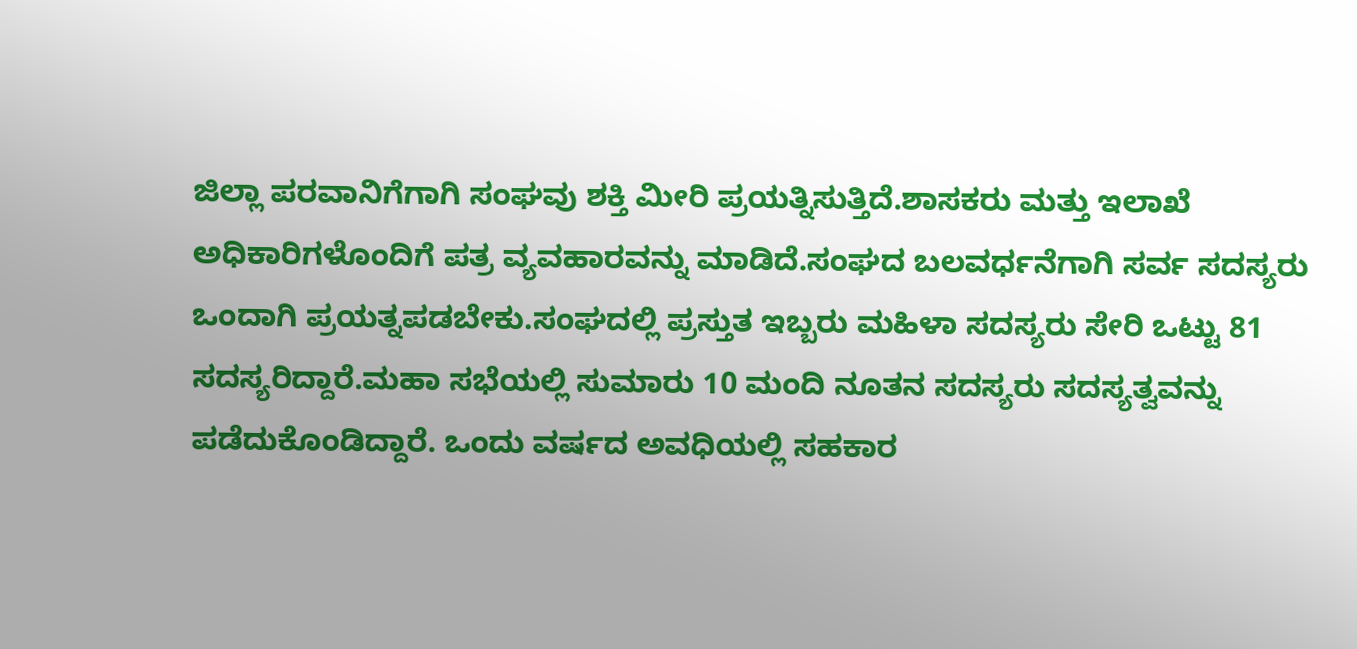ಜಿಲ್ಲಾ ಪರವಾನಿಗೆಗಾಗಿ ಸಂಘವು ಶಕ್ತಿ ಮೀರಿ ಪ್ರಯತ್ನಿಸುತ್ತಿದೆ.ಶಾಸಕರು ಮತ್ತು ಇಲಾಖೆ ಅಧಿಕಾರಿಗಳೊಂದಿಗೆ ಪತ್ರ ವ್ಯವಹಾರವನ್ನು ಮಾಡಿದೆ.ಸಂಘದ ಬಲವರ್ಧನೆಗಾಗಿ ಸರ್ವ ಸದಸ್ಯರು ಒಂದಾಗಿ ಪ್ರಯತ್ನಪಡಬೇಕು.ಸಂಘದಲ್ಲಿ ಪ್ರಸ್ತುತ ಇಬ್ಬರು ಮಹಿಳಾ ಸದಸ್ಯರು ಸೇರಿ ಒಟ್ಟು 81 ಸದಸ್ಯರಿದ್ದಾರೆ.ಮಹಾ ಸಭೆಯಲ್ಲಿ ಸುಮಾರು 10 ಮಂದಿ ನೂತನ ಸದಸ್ಯರು ಸದಸ್ಯತ್ವವನ್ನು ಪಡೆದುಕೊಂಡಿದ್ದಾರೆ. ಒಂದು ವರ್ಷದ ಅವಧಿಯಲ್ಲಿ ಸಹಕಾರ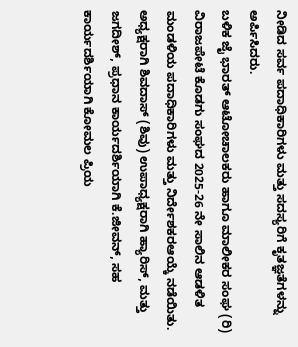ನೀಡಿದ ಸರ್ವ ಪದಾಧಿಕಾರಿಗಳು ಮತ್ತು ಸದಸ್ಯರಿಗೆ ಕೃತಜ್ಞತೆಗಳನ್ನು ಅರ್ಪಿಸಿದರು.
ಬಳಿಕ ಜೈ ಭಾರತ್ ಆಟೋಚಾಲಕರು ಹಾಗೂ ಮಾಲೀಕರ ಸಂಘ (ರಿ) ವಿರಾಜಪೇಟೆ ಕೊಡಗು ಸಂಘದ 2025-26 ನೇ ಸಾಲಿನ ಆಡಳಿತ ಮಂಡಳಿಯ ಪದಾಧಿಕಾರಿಗಳು ಮತ್ತು ನಿರ್ದೇಶಕರಆಯ್ಕೆ ನಡೆಯಿತು.
ಅಧ್ಯಕ್ಷರಾಗಿ ಶಿವದಾಸ್ (ಶಿವು) ಉಪಾಧ್ಯಕ್ಷರಾಗಿ ಹ್ಯಾರಿಸ್, ಮತ್ತು ಜಗದೀಶ್, ಪ್ರಧಾನ ಕಾರ್ಯದರ್ಶಿಯಾಗಿ ಕೆ.ಜೀವನ್, ಸಹ ಕಾರ್ಯದರ್ಶಿಯಾಗಿ ಕೋಮಲ ಪ್ರಿಯ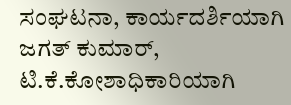ಸಂಘಟನಾ, ಕಾರ್ಯದರ್ಶಿಯಾಗಿ ಜಗತ್ ಕುಮಾರ್, ಟಿ.ಕೆ.ಕೋಶಾಧಿಕಾರಿಯಾಗಿ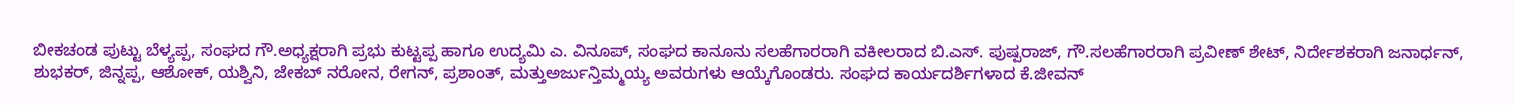ಬೀಕಚಂಡ ಪುಟ್ಟು ಬೆಳ್ಯಪ್ಪ, ಸಂಘದ ಗೌ.ಅಧ್ಯಕ್ಷರಾಗಿ ಪ್ರಭು ಕುಟ್ಟಪ್ಪ ಹಾಗೂ ಉದ್ಯಮಿ ಎ. ವಿನೂಪ್, ಸಂಘದ ಕಾನೂನು ಸಲಹೆಗಾರರಾಗಿ ವಕೀಲರಾದ ಬಿ.ಎಸ್. ಪುಷ್ಪರಾಜ್, ಗೌ.ಸಲಹೆಗಾರರಾಗಿ ಪ್ರವೀಣ್ ಶೇಟ್, ನಿರ್ದೇಶಕರಾಗಿ ಜನಾರ್ಧನ್, ಶುಭಕರ್, ಜಿನ್ನಪ್ಪ, ಆಶೋಕ್, ಯಶ್ವಿನಿ, ಜೇಕಬ್ ನರೋನ, ರೇಗನ್, ಪ್ರಶಾಂತ್, ಮತ್ತುಅರ್ಜುನ್ತಿಮ್ಮಯ್ಯ ಅವರುಗಳು ಆಯ್ಕೆಗೊಂಡರು. ಸಂಘದ ಕಾರ್ಯದರ್ಶಿಗಳಾದ ಕೆ.ಜೀವನ್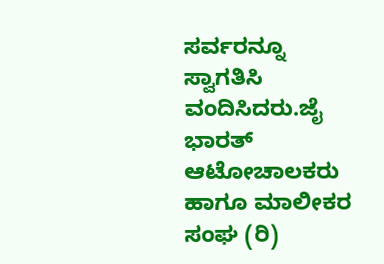ಸರ್ವರನ್ನೂ ಸ್ವಾಗತಿಸಿ ವಂದಿಸಿದರು.ಜೈ ಭಾರತ್ ಆಟೋಚಾಲಕರು ಹಾಗೂ ಮಾಲೀಕರ ಸಂಘ (ರಿ)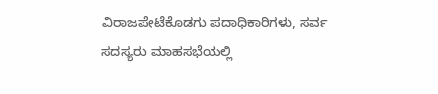ವಿರಾಜಪೇಟೆಕೊಡಗು ಪದಾಧಿಕಾರಿಗಳು, ಸರ್ವ ಸದಸ್ಯರು ಮಾಹಸಭೆಯಲ್ಲಿ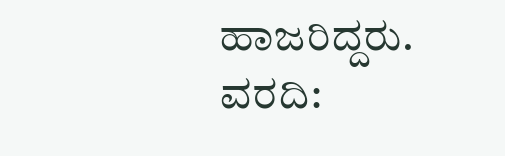ಹಾಜರಿದ್ದರು.
ವರದಿ: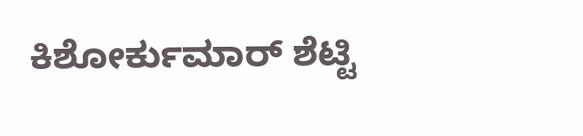ಕಿಶೋರ್ಕುಮಾರ್ ಶೆಟ್ಟಿ